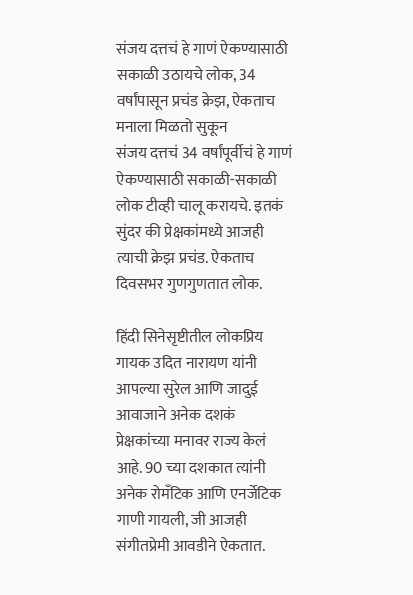संजय दत्तचं हे गाणं ऐकण्यासाठी सकाळी उठायचे लोक, 34 वर्षांपासून प्रचंड क्रेझ, ऐकताच मनाला मिळतो सुकून
संजय दत्तचं 34 वर्षांपूर्वीचं हे गाणं ऐकण्यासाठी सकाळी-सकाळी लोक टीव्ही चालू करायचे. इतकं सुंदर की प्रेक्षकांमध्ये आजही त्याची क्रेझ प्रचंड. ऐकताच दिवसभर गुणगुणतात लोक.

हिंदी सिनेसृष्टीतील लोकप्रिय गायक उदित नारायण यांनी आपल्या सुरेल आणि जादुई आवाजाने अनेक दशकं प्रेक्षकांच्या मनावर राज्य केलं आहे. 90 च्या दशकात त्यांनी अनेक रोमँटिक आणि एनर्जेटिक गाणी गायली, जी आजही संगीतप्रेमी आवडीने ऐकतात.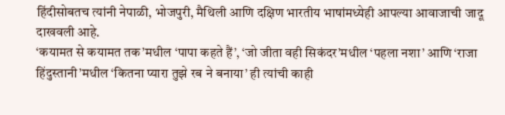हिंदीसोबतच त्यांनी नेपाळी, भोजपुरी, मैथिली आणि दक्षिण भारतीय भाषांमध्येही आपल्या आवाजाची जादू दाखवली आहे.
‘कयामत से कयामत तक’मधील ‘पापा कहते हैं’, ‘जो जीता वही सिकंदर’मधील ‘पहला नशा’ आणि ‘राजा हिंदुस्तानी’मधील ‘कितना प्यारा तुझे रब ने बनाया’ ही त्यांची काही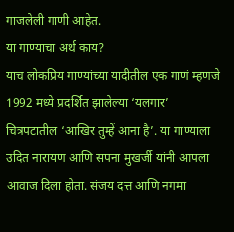गाजलेली गाणी आहेत.
या गाण्याचा अर्थ काय?
याच लोकप्रिय गाण्यांच्या यादीतील एक गाणं म्हणजे 1992 मध्ये प्रदर्शित झालेल्या ‘यलगार’ चित्रपटातील ‘आखिर तुम्हें आना है’. या गाण्याला उदित नारायण आणि सपना मुखर्जी यांनी आपला आवाज दिला होता. संजय दत्त आणि नगमा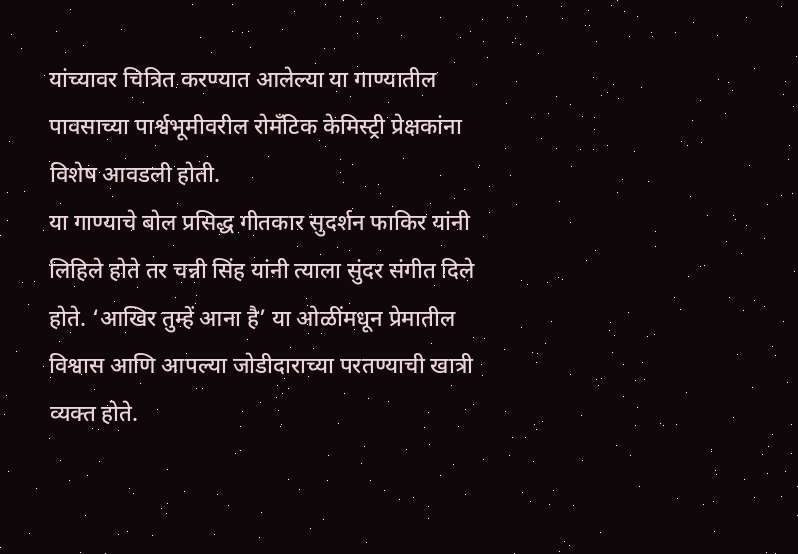यांच्यावर चित्रित करण्यात आलेल्या या गाण्यातील पावसाच्या पार्श्वभूमीवरील रोमँटिक केमिस्ट्री प्रेक्षकांना विशेष आवडली होती.
या गाण्याचे बोल प्रसिद्ध गीतकार सुदर्शन फाकिर यांनी लिहिले होते तर चन्नी सिंह यांनी त्याला सुंदर संगीत दिले होते. ‘आखिर तुम्हें आना है’ या ओळींमधून प्रेमातील विश्वास आणि आपल्या जोडीदाराच्या परतण्याची खात्री व्यक्त होते.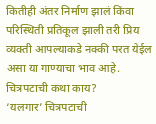कितीही अंतर निर्माण झालं किंवा परिस्थिती प्रतिकूल झाली तरी प्रिय व्यक्ती आपल्याकडे नक्की परत येईल असा या गाण्याचा भाव आहे.
चित्रपटाची कथा काय?
‘यलगार’ चित्रपटाची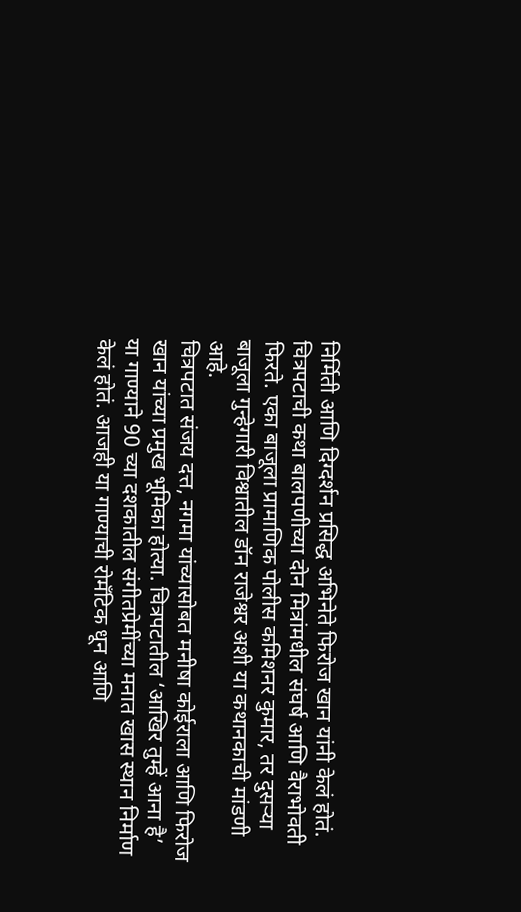निर्मिती आणि दिग्दर्शन प्रसिद्ध अभिनेते फिरोज खान यांनी केलं होतं. चित्रपटाची कथा बालपणीच्या दोन मित्रांमधील संघर्ष आणि वैराभोवती फिरते. एका बाजूला प्रामाणिक पोलीस कमिशनर कुमार, तर दुसऱ्या बाजूला गुन्हेगारी विश्वातील डॉन राजेश्वर अशी या कथानकाची मांडणी आहे.
चित्रपटात संजय दत्त, नगमा यांच्यासोबत मनीषा कोईराला आणि फिरोज खान यांच्या प्रमुख भूमिका होत्या. चित्रपटातील ‘आखिर तुम्हें आना है’ या गाण्याने 90 च्या दशकातील संगीतप्रेमींच्या मनात खास स्थान निर्माण केलं होतं. आजही या गाण्याची रोमँटिक धून आणि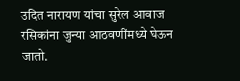उदित नारायण यांचा सुरेल आवाज रसिकांना जुन्या आठवणींमध्ये घेऊन जातो.